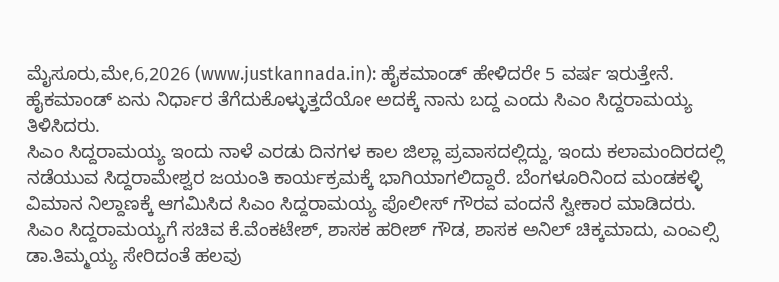ಮೈಸೂರು,ಮೇ,6,2026 (www.justkannada.in): ಹೈಕಮಾಂಡ್ ಹೇಳಿದರೇ 5 ವರ್ಷ ಇರುತ್ತೇನೆ. ಹೈಕಮಾಂಡ್ ಏನು ನಿರ್ಧಾರ ತೆಗೆದುಕೊಳ್ಳುತ್ತದೆಯೋ ಅದಕ್ಕೆ ನಾನು ಬದ್ದ ಎಂದು ಸಿಎಂ ಸಿದ್ದರಾಮಯ್ಯ ತಿಳಿಸಿದರು.
ಸಿಎಂ ಸಿದ್ದರಾಮಯ್ಯ ಇಂದು ನಾಳೆ ಎರಡು ದಿನಗಳ ಕಾಲ ಜಿಲ್ಲಾ ಪ್ರವಾಸದಲ್ಲಿದ್ದು, ಇಂದು ಕಲಾಮಂದಿರದಲ್ಲಿ ನಡೆಯುವ ಸಿದ್ದರಾಮೇಶ್ವರ ಜಯಂತಿ ಕಾರ್ಯಕ್ರಮಕ್ಕೆ ಭಾಗಿಯಾಗಲಿದ್ದಾರೆ. ಬೆಂಗಳೂರಿನಿಂದ ಮಂಡಕಳ್ಳಿ ವಿಮಾನ ನಿಲ್ದಾಣಕ್ಕೆ ಆಗಮಿಸಿದ ಸಿಎಂ ಸಿದ್ದರಾಮಯ್ಯ ಪೊಲೀಸ್ ಗೌರವ ವಂದನೆ ಸ್ವೀಕಾರ ಮಾಡಿದರು.
ಸಿಎಂ ಸಿದ್ದರಾಮಯ್ಯಗೆ ಸಚಿವ ಕೆ.ವೆಂಕಟೇಶ್, ಶಾಸಕ ಹರೀಶ್ ಗೌಡ, ಶಾಸಕ ಅನಿಲ್ ಚಿಕ್ಕಮಾದು, ಎಂಎಲ್ಸಿ ಡಾ.ತಿಮ್ಮಯ್ಯ ಸೇರಿದಂತೆ ಹಲವು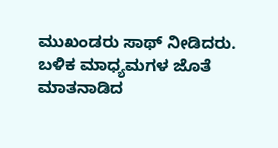ಮುಖಂಡರು ಸಾಥ್ ನೀಡಿದರು.
ಬಳಿಕ ಮಾಧ್ಯಮಗಳ ಜೊತೆ ಮಾತನಾಡಿದ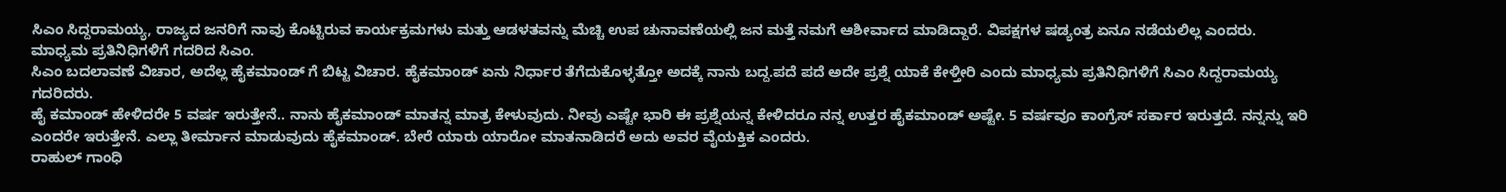ಸಿಎಂ ಸಿದ್ದರಾಮಯ್ಯ, ರಾಜ್ಯದ ಜನರಿಗೆ ನಾವು ಕೊಟ್ಟಿರುವ ಕಾರ್ಯಕ್ರಮಗಳು ಮತ್ತು ಆಡಳತವನ್ನು ಮೆಚ್ಚಿ ಉಪ ಚುನಾವಣೆಯಲ್ಲಿ ಜನ ಮತ್ತೆ ನಮಗೆ ಆಶೀರ್ವಾದ ಮಾಡಿದ್ದಾರೆ. ವಿಪಕ್ಷಗಳ ಷಡ್ಯಂತ್ರ ಏನೂ ನಡೆಯಲಿಲ್ಲ ಎಂದರು.
ಮಾಧ್ಯಮ ಪ್ರತಿನಿಧಿಗಳಿಗೆ ಗದರಿದ ಸಿಎಂ.
ಸಿಎಂ ಬದಲಾವಣೆ ವಿಚಾರ, ಅದೆಲ್ಲ ಹೈಕಮಾಂಡ್ ಗೆ ಬಿಟ್ಟ ವಿಚಾರ. ಹೈಕಮಾಂಡ್ ಏನು ನಿರ್ಧಾರ ತೆಗೆದುಕೊಳ್ಳತ್ತೋ ಅದಕ್ಕೆ ನಾನು ಬದ್ದ.ಪದೆ ಪದೆ ಅದೇ ಪ್ರಶ್ನೆ ಯಾಕೆ ಕೇಳ್ತೀರಿ ಎಂದು ಮಾಧ್ಯಮ ಪ್ರತಿನಿಧಿಗಳಿಗೆ ಸಿಎಂ ಸಿದ್ದರಾಮಯ್ಯ ಗದರಿದರು.
ಹೈ ಕಮಾಂಡ್ ಹೇಳಿದರೇ 5 ವರ್ಷ ಇರುತ್ತೇನೆ.. ನಾನು ಹೈಕಮಾಂಡ್ ಮಾತನ್ನ ಮಾತ್ರ ಕೇಳುವುದು. ನೀವು ಎಷ್ಟೇ ಭಾರಿ ಈ ಪ್ರಶ್ನೆಯನ್ನ ಕೇಳಿದರೂ ನನ್ನ ಉತ್ತರ ಹೈಕಮಾಂಡ್ ಅಷ್ಟೇ. 5 ವರ್ಷವೂ ಕಾಂಗ್ರೆಸ್ ಸರ್ಕಾರ ಇರುತ್ತದೆ. ನನ್ನನ್ನು ಇರಿ ಎಂದರೇ ಇರುತ್ತೇನೆ. ಎಲ್ಲಾ ತೀರ್ಮಾನ ಮಾಡುವುದು ಹೈಕಮಾಂಡ್. ಬೇರೆ ಯಾರು ಯಾರೋ ಮಾತನಾಡಿದರೆ ಅದು ಅವರ ವೈಯಕ್ತಿಕ ಎಂದರು.
ರಾಹುಲ್ ಗಾಂಧಿ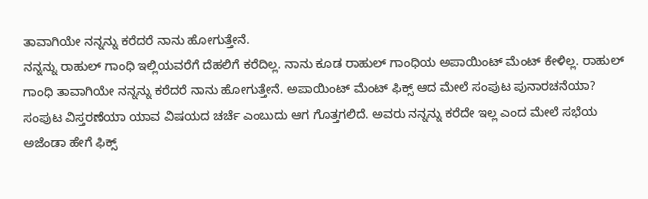ತಾವಾಗಿಯೇ ನನ್ನನ್ನು ಕರೆದರೆ ನಾನು ಹೋಗುತ್ತೇನೆ.
ನನ್ನನ್ನು ರಾಹುಲ್ ಗಾಂಧಿ ಇಲ್ಲಿಯವರೆಗೆ ದೆಹಲಿಗೆ ಕರೆದಿಲ್ಲ. ನಾನು ಕೂಡ ರಾಹುಲ್ ಗಾಂಧಿಯ ಅಪಾಯಿಂಟ್ ಮೆಂಟ್ ಕೇಳಿಲ್ಲ. ರಾಹುಲ್ ಗಾಂಧಿ ತಾವಾಗಿಯೇ ನನ್ನನ್ನು ಕರೆದರೆ ನಾನು ಹೋಗುತ್ತೇನೆ. ಅಪಾಯಿಂಟ್ ಮೆಂಟ್ ಫಿಕ್ಸ್ ಆದ ಮೇಲೆ ಸಂಪುಟ ಪುನಾರಚನೆಯಾ? ಸಂಪುಟ ವಿಸ್ತರಣೆಯಾ ಯಾವ ವಿಷಯದ ಚರ್ಚೆ ಎಂಬುದು ಆಗ ಗೊತ್ತಗಲಿದೆ. ಅವರು ನನ್ನನ್ನು ಕರೆದೇ ಇಲ್ಲ ಎಂದ ಮೇಲೆ ಸಭೆಯ ಅಜೆಂಡಾ ಹೇಗೆ ಫಿಕ್ಸ್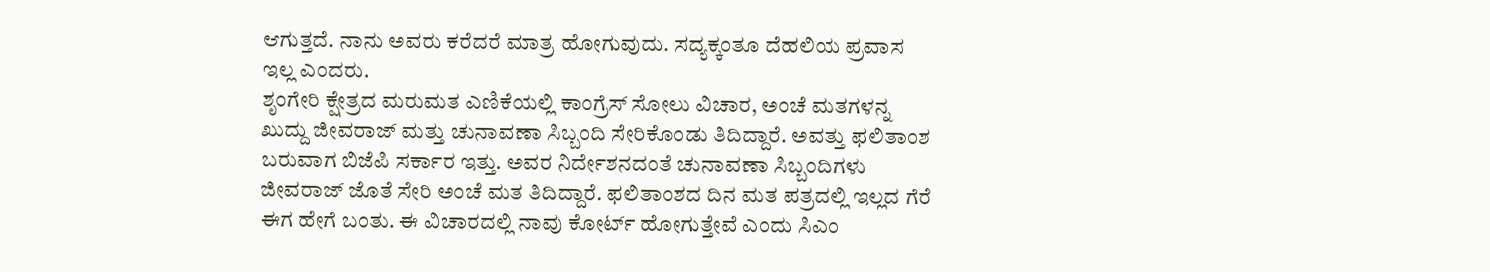ಆಗುತ್ತದೆ. ನಾನು ಅವರು ಕರೆದರೆ ಮಾತ್ರ ಹೋಗುವುದು. ಸದ್ಯಕ್ಕಂತೂ ದೆಹಲಿಯ ಪ್ರವಾಸ ಇಲ್ಲ ಎಂದರು.
ಶೃಂಗೇರಿ ಕ್ಷೇತ್ರದ ಮರುಮತ ಎಣಿಕೆಯಲ್ಲಿ ಕಾಂಗ್ರೆಸ್ ಸೋಲು ವಿಚಾರ, ಅಂಚೆ ಮತಗಳನ್ನ ಖುದ್ದು ಜೀವರಾಜ್ ಮತ್ತು ಚುನಾವಣಾ ಸಿಬ್ಬಂದಿ ಸೇರಿಕೊಂಡು ತಿದಿದ್ದಾರೆ. ಅವತ್ತು ಫಲಿತಾಂಶ ಬರುವಾಗ ಬಿಜೆಪಿ ಸರ್ಕಾರ ಇತ್ತು. ಅವರ ನಿರ್ದೇಶನದಂತೆ ಚುನಾವಣಾ ಸಿಬ್ಬಂದಿಗಳು ಜೀವರಾಜ್ ಜೊತೆ ಸೇರಿ ಅಂಚೆ ಮತ ತಿದಿದ್ದಾರೆ. ಫಲಿತಾಂಶದ ದಿನ ಮತ ಪತ್ರದಲ್ಲಿ ಇಲ್ಲದ ಗೆರೆ ಈಗ ಹೇಗೆ ಬಂತು. ಈ ವಿಚಾರದಲ್ಲಿ ನಾವು ಕೋರ್ಟ್ ಹೋಗುತ್ತೇವೆ ಎಂದು ಸಿಎಂ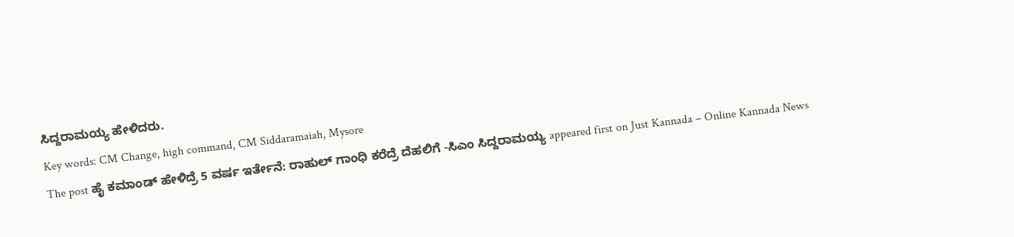ಸಿದ್ದರಾಮಯ್ಯ ಹೇಳಿದರು.
Key words: CM Change, high command, CM Siddaramaiah, Mysore
The post ಹೈ ಕಮಾಂಡ್ ಹೇಳಿದ್ರೆ 5 ವರ್ಷ ಇರ್ತೇನೆ: ರಾಹುಲ್ ಗಾಂಧಿ ಕರೆದ್ರೆ ದೆಹಲಿಗೆ -ಸಿಎಂ ಸಿದ್ದರಾಮಯ್ಯ appeared first on Just Kannada – Online Kannada News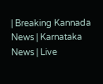| Breaking Kannada News | Karnataka News | Live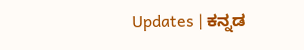Updates | ಕನ್ನಡ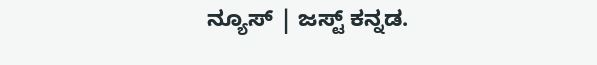ನ್ಯೂಸ್ | ಜಸ್ಟ್ ಕನ್ನಡ.